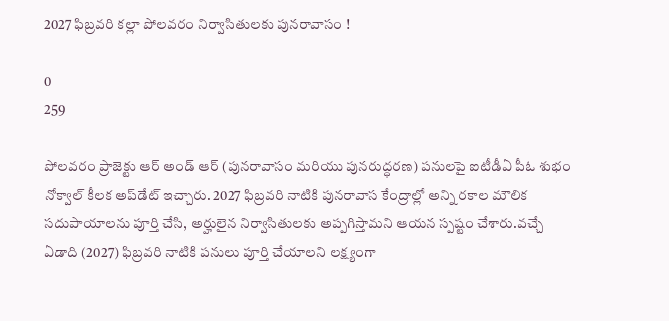2027 ఫిబ్రవరి కల్లా పోలవరం నిర్వాసితులకు పునరావాసం !

0
259

పోలవరం ప్రాజెక్టు ఆర్ అండ్ ఆర్ (పునరావాసం మరియు పునరుద్ధరణ) పనులపై ఐటీడీఏ పీఓ శుభం నోక్వాల్ కీలక అప్‌డేట్ ఇచ్చారు. 2027 ఫిబ్రవరి నాటికి పునరావాస కేంద్రాల్లో అన్ని రకాల మౌలిక సదుపాయాలను పూర్తి చేసి, అర్హులైన నిర్వాసితులకు అప్పగిస్తామని ఆయన స్పష్టం చేశారు.వచ్చే ఏడాది (2027) ఫిబ్రవరి నాటికి పనులు పూర్తి చేయాలని లక్ష్యంగా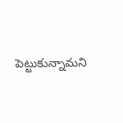పెట్టుకున్నామని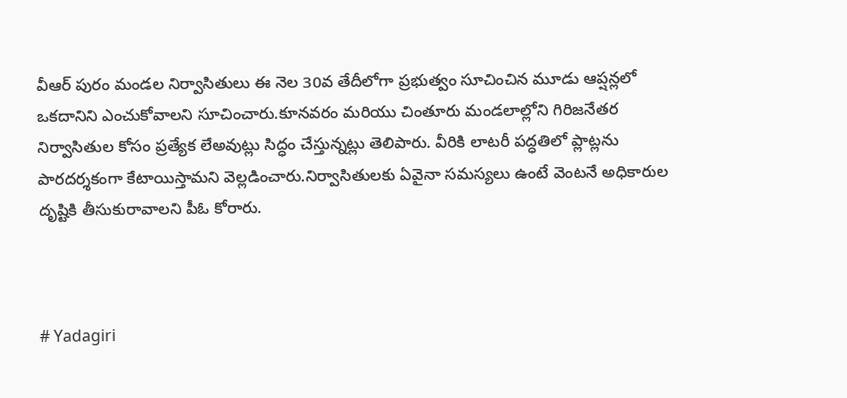వీఆర్ పురం మండల నిర్వాసితులు ఈ నెల 30వ తేదీలోగా ప్రభుత్వం సూచించిన మూడు ఆప్షన్లలో ఒకదానిని ఎంచుకోవాలని సూచించారు.కూనవరం మరియు చింతూరు మండలాల్లోని గిరిజనేతర నిర్వాసితుల కోసం ప్రత్యేక లేఅవుట్లు సిద్ధం చేస్తున్నట్లు తెలిపారు. వీరికి లాటరీ పద్ధతిలో ప్లాట్లను పారదర్శకంగా కేటాయిస్తామని వెల్లడించారు.నిర్వాసితులకు ఏవైనా సమస్యలు ఉంటే వెంటనే అధికారుల దృష్టికి తీసుకురావాలని పీఓ కోరారు.



# Yadagiri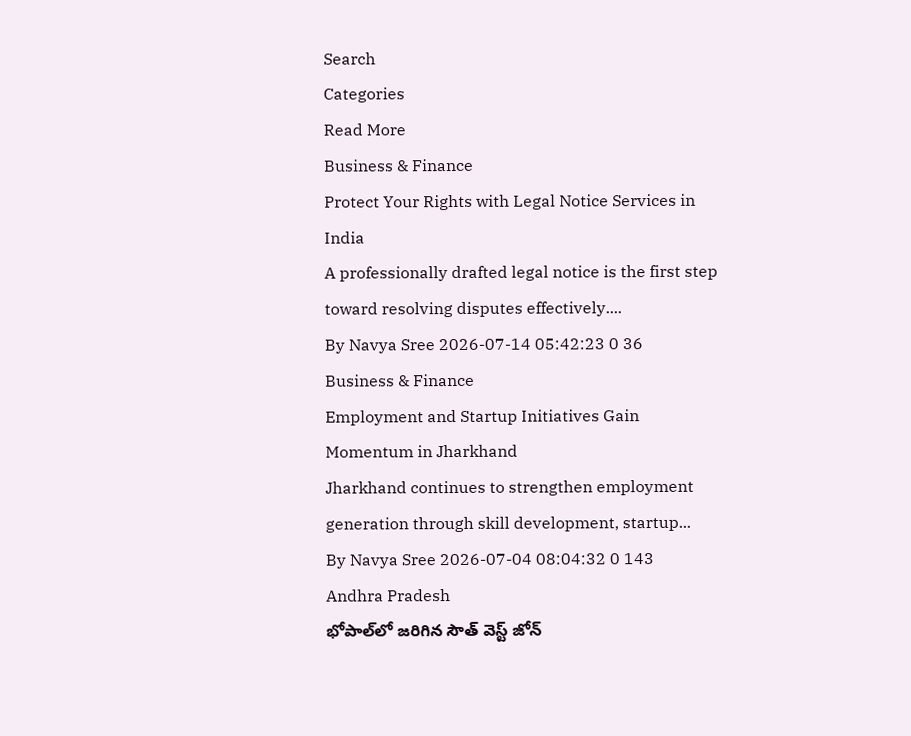Search
Categories
Read More
Business & Finance
Protect Your Rights with Legal Notice Services in India
A professionally drafted legal notice is the first step toward resolving disputes effectively....
By Navya Sree 2026-07-14 05:42:23 0 36
Business & Finance
Employment and Startup Initiatives Gain Momentum in Jharkhand
Jharkhand continues to strengthen employment generation through skill development, startup...
By Navya Sree 2026-07-04 08:04:32 0 143
Andhra Pradesh
భోపాల్‌లో జరిగిన సౌత్ వెస్ట్ జోన్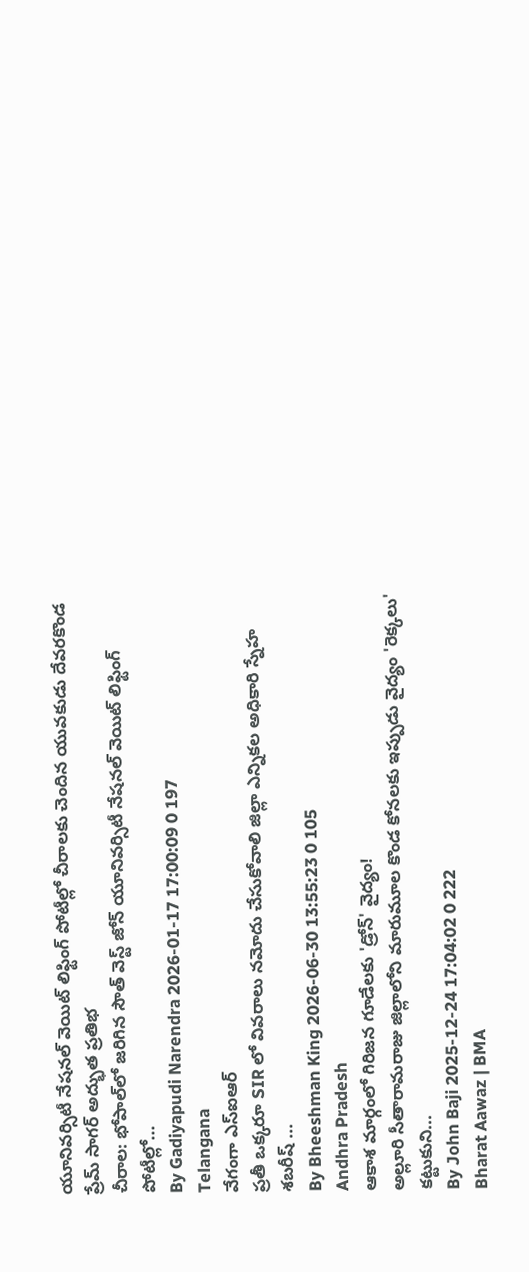యూనివర్సిటీ నేషనల్ వెయిట్ లిఫ్టింగ్ పోటీల్లో చీరాలకు చెందిన యువకుడు దేవరకొండ ప్రేమ్ సాగర్ అద్భుత ప్రతిభ
చీరాల: భోపాల్‌లో జరిగిన సౌత్ వెస్ట్ జోన్ యూనివర్సిటీ నేషనల్ వెయిట్ లిఫ్టింగ్ పోటీల్లో...
By Gadiyapudi Narendra 2026-01-17 17:00:09 0 197
Telangana
వేగంగా ఎస్‌ఐఆర్
ప్రతీ ఒక్కరూ SIR లో వివరాలు నమోదు చేసుకోవాలి జిల్లా ఎన్నికల అధికారి స్నేహ శబరీష్ ...
By Bheeshman King 2026-06-30 13:55:23 0 105
Andhra Pradesh
ఆకాశ మార్గంలో గిరిజన గూడేలకు 'డ్రోన్' వైద్యం!
అల్లూరి సీతారామరాజు జిల్లాలోని మారుమూల కొండ కోనలకు ఇప్పుడు వైద్యం 'రెక్కలు' కట్టుకుని...
By John Baji 2025-12-24 17:04:02 0 222
Bharat Aawaz | BMA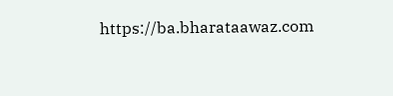https://ba.bharataawaz.com